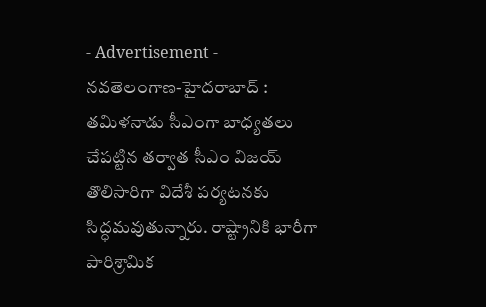- Advertisement -
నవతెలంగాణ-హైదరాబాద్ : తమిళనాడు సీఎంగా బాధ్యతలు చేపట్టిన తర్వాత సీఎం విజయ్ తొలిసారిగా విదేశీ పర్యటనకు సిద్ధమవుతున్నారు. రాష్ట్రానికి భారీగా పారిశ్రామిక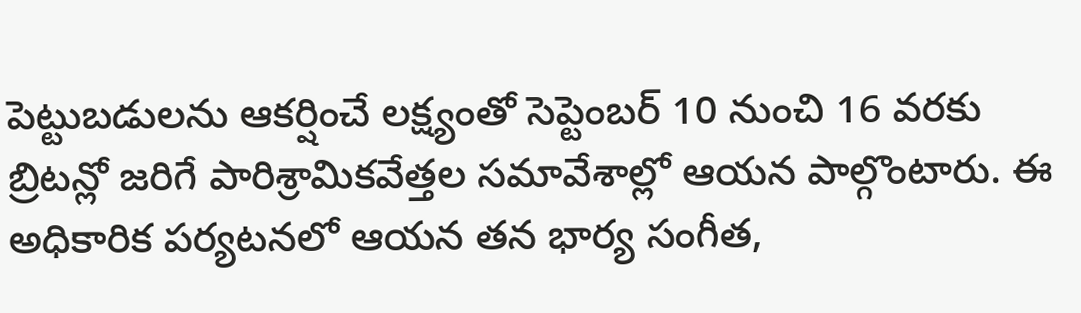పెట్టుబడులను ఆకర్షించే లక్ష్యంతో సెప్టెంబర్ 10 నుంచి 16 వరకు బ్రిటన్లో జరిగే పారిశ్రామికవేత్తల సమావేశాల్లో ఆయన పాల్గొంటారు. ఈ అధికారిక పర్యటనలో ఆయన తన భార్య సంగీత,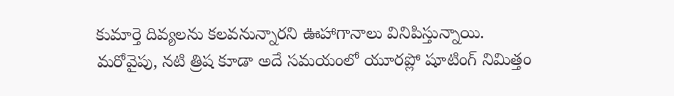కుమార్తె దివ్యలను కలవనున్నారని ఊహాగానాలు వినిపిస్తున్నాయి. మరోవైపు, నటి త్రిష కూడా అదే సమయంలో యూరప్లో షూటింగ్ నిమిత్తం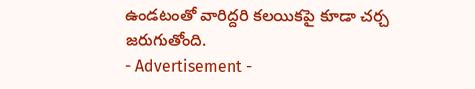ఉండటంతో వారిద్దరి కలయికపై కూడా చర్చ జరుగుతోంది.
- Advertisement -